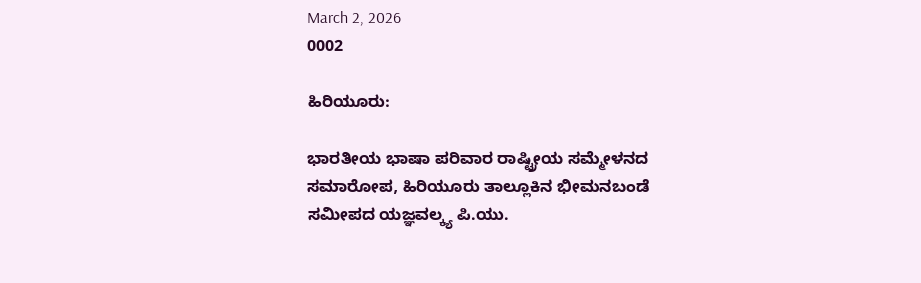March 2, 2026
0002

ಹಿರಿಯೂರು:

ಭಾರತೀಯ ಭಾಷಾ ಪರಿವಾರ ರಾಷ್ಟ್ರೀಯ ಸಮ್ಮೇಳನದ ಸಮಾರೋಪ, ಹಿರಿಯೂರು ತಾಲ್ಲೂಕಿನ ಭೀಮನಬಂಡೆ  ಸಮೀಪದ ಯಜ್ಞವಲ್ಕ್ಯ ಪಿ.ಯು.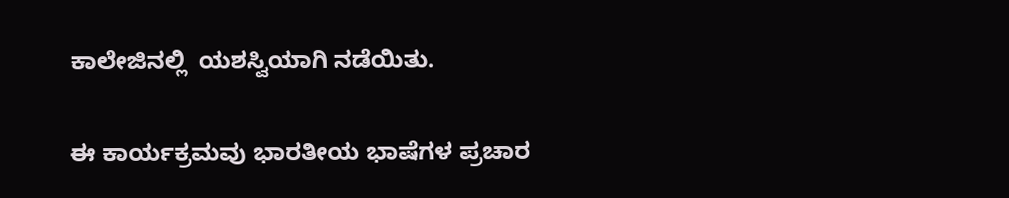ಕಾಲೇಜಿನಲ್ಲಿ  ಯಶಸ್ವಿಯಾಗಿ ನಡೆಯಿತು.

ಈ ಕಾರ್ಯಕ್ರಮವು ಭಾರತೀಯ ಭಾಷೆಗಳ ಪ್ರಚಾರ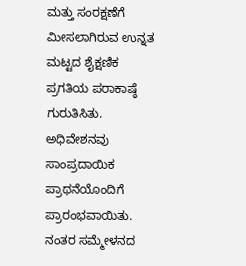ಮತ್ತು ಸಂರಕ್ಷಣೆಗೆ  ಮೀಸಲಾಗಿರುವ ಉನ್ನತ ಮಟ್ಟದ ಶೈಕ್ಷಣಿಕ ಪ್ರಗತಿಯ ಪರಾಕಾಷ್ಠೆ ಗುರುತಿಸಿತು. ಅಧಿವೇಶನವು ಸಾಂಪ್ರದಾಯಿಕ ಪ್ರಾಥನೆಯೊಂದಿಗೆ ಪ್ರಾರಂಭವಾಯಿತು. ನಂತರ ಸಮ್ಮೇಳನದ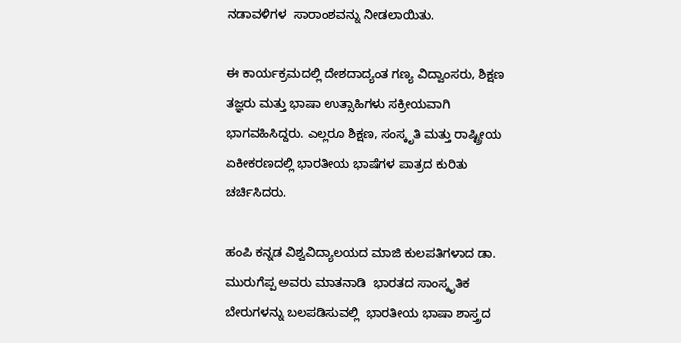ನಡಾವಳಿಗಳ  ಸಾರಾಂಶವನ್ನು ನೀಡಲಾಯಿತು.

ಈ ಕಾರ್ಯಕ್ರಮದಲ್ಲಿ ದೇಶದಾದ್ಯಂತ ಗಣ್ಯ ವಿದ್ವಾಂಸರು, ಶಿಕ್ಷಣ ತಜ್ಞರು ಮತ್ತು ಭಾಷಾ ಉತ್ಸಾಹಿಗಳು ಸಕ್ರೀಯವಾಗಿ ಭಾಗವಹಿಸಿದ್ದರು. ಎಲ್ಲರೂ ಶಿಕ್ಷಣ, ಸಂಸ್ಕೃತಿ ಮತ್ತು ರಾಷ್ಟ್ರೀಯ ಏಕೀಕರಣದಲ್ಲಿ ಭಾರತೀಯ ಭಾಷೆಗಳ ಪಾತ್ರದ ಕುರಿತು ಚರ್ಚಿಸಿದರು.

ಹಂಪಿ ಕನ್ನಡ ವಿಶ್ವವಿದ್ಯಾಲಯದ ಮಾಜಿ ಕುಲಪತಿಗಳಾದ ಡಾ. ಮುರುಗೆಪ್ಪ ಅವರು ಮಾತನಾಡಿ  ಭಾರತದ ಸಾಂಸ್ಕೃತಿಕ ಬೇರುಗಳನ್ನು ಬಲಪಡಿಸುವಲ್ಲಿ  ಭಾರತೀಯ ಭಾಷಾ ಶಾಸ್ತ್ರದ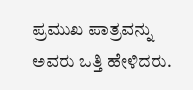ಪ್ರಮುಖ ಪಾತ್ರವನ್ನು ಅವರು ಒತ್ತಿ ಹೇಳಿದರು.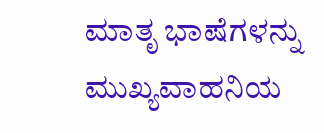ಮಾತೃ ಭಾಷೆಗಳನ್ನು ಮುಖ್ಯವಾಹನಿಯ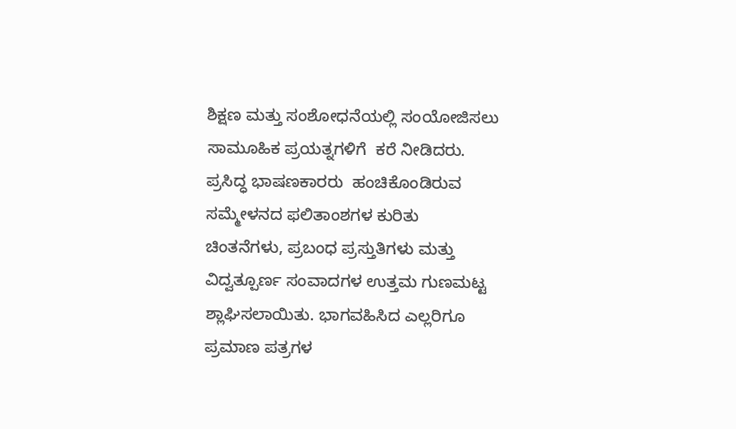ಶಿಕ್ಷಣ ಮತ್ತು ಸಂಶೋಧನೆಯಲ್ಲಿ ಸಂಯೋಜಿಸಲು  ಸಾಮೂಹಿಕ ಪ್ರಯತ್ನಗಳಿಗೆ  ಕರೆ ನೀಡಿದರು. ಪ್ರಸಿದ್ಧ ಭಾಷಣಕಾರರು  ಹಂಚಿಕೊಂಡಿರುವ ಸಮ್ಮೇಳನದ ಫಲಿತಾಂಶಗಳ ಕುರಿತು ಚಿಂತನೆಗಳು, ಪ್ರಬಂಧ ಪ್ರಸ್ತುತಿಗಳು ಮತ್ತು ವಿದ್ವತ್ಪೂರ್ಣ ಸಂವಾದಗಳ ಉತ್ತಮ ಗುಣಮಟ್ಟ  ಶ್ಲಾಘಿಸಲಾಯಿತು. ಭಾಗವಹಿಸಿದ ಎಲ್ಲರಿಗೂ ಪ್ರಮಾಣ ಪತ್ರಗಳ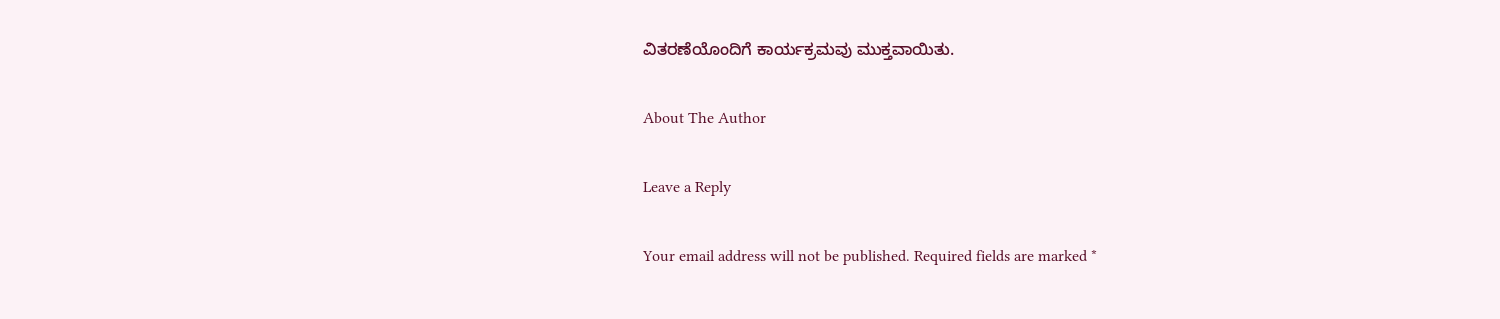ವಿತರಣೆಯೊಂದಿಗೆ ಕಾರ್ಯಕ್ರಮವು ಮುಕ್ತವಾಯಿತು.

About The Author

Leave a Reply

Your email address will not be published. Required fields are marked *